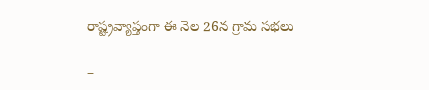రాష్ట్రవ్యాప్తంగా ఈ నెల 26న గ్రామ సభలు

–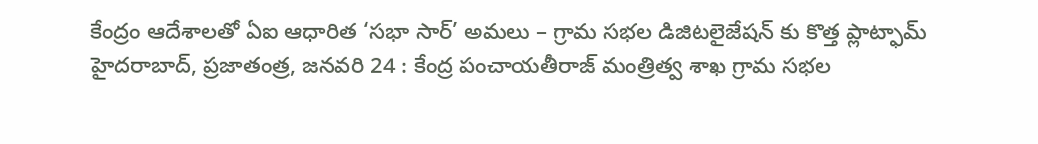కేంద్రం ఆదేశాలతో ఏఐ ఆధారిత ‘సభా సార్’ అమలు – గ్రామ సభల డిజిటలైజేషన్ కు కొత్త ప్లాట్ఫామ్ హైదరాబాద్, ప్రజాతంత్ర, జనవరి 24 : కేంద్ర పంచాయతీరాజ్ మంత్రిత్వ శాఖ గ్రామ సభల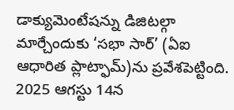డాక్యుమెంటేషన్ను డిజిటల్గా మార్చేందుకు ‘సభా సార్’ (ఏఐ ఆధారిత ప్లాట్ఫామ్)ను ప్రవేశపెట్టింది. 2025 ఆగస్టు 14న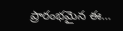ప్రారంభమైన ఈ…